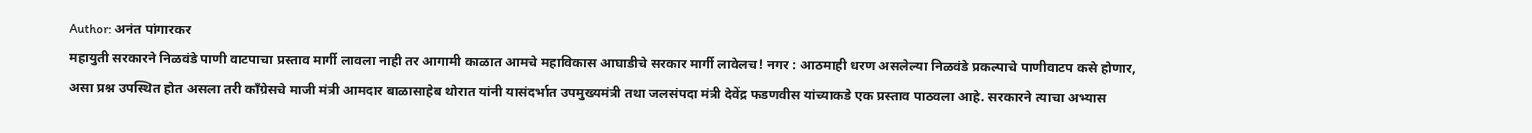Author: अनंत पांगारकर
महायुती सरकारने निळवंडे पाणी वाटपाचा प्रस्ताव मार्गी लावला नाही तर आगामी काळात आमचे महाविकास आघाडीचे सरकार मार्गी लावेलच! नगर : आठमाही धरण असलेल्या निळवंडे प्रकल्पाचे पाणीवाटप कसे होणार, असा प्रश्न उपस्थित होत असला तरी काँग्रेसचे माजी मंत्री आमदार बाळासाहेब थोरात यांनी यासंदर्भात उपमुख्यमंत्री तथा जलसंपदा मंत्री देवेंद्र फडणवीस यांच्याकडे एक प्रस्ताव पाठवला आहे. सरकारने त्याचा अभ्यास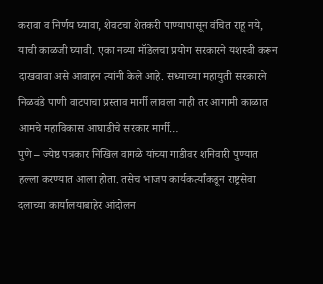करावा व निर्णय घ्यावा, शेवटचा शेतकरी पाण्यापासून वंचित राहू नये, याची काळजी घ्यावी. एका नव्या मॉडेलचा प्रयोग सरकारने यशस्वी करून दाखवावा असे आवाहन त्यांनी केले आहे. सध्याच्या महायुती सरकारने निळवंडे पाणी वाटपाचा प्रस्ताव मार्गी लावला नाही तर आगामी काळात आमचे महाविकास आघाडीचे सरकार मार्गी…
पुणे – ज्येष्ठ पत्रकार निखिल वागळे यांच्या गाडीवर शनिवारी पुण्यात हल्ला करण्यात आला होता. तसेच भाजप कार्यकर्त्यांकडून राष्ट्रसेवा दलाच्या कार्यालयाबाहेर आंदोलन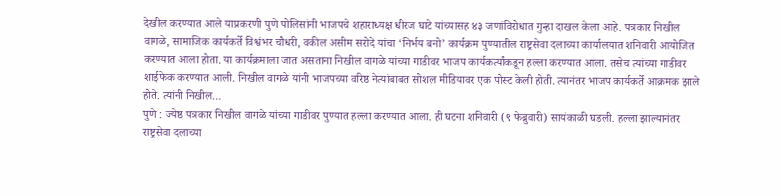देखील करण्यात आले याप्रकरणी पुणे पोलिसांनी भाजपचे शहाराध्यक्ष धीरज घाटे यांच्यासह ४३ जणांविरोधात गुन्हा दाखल केला आहे. पत्रकार निखील वागळे, सामाजिक कार्यकर्ते विश्वंभर चौधरी, वकील असीम सरोदे यांचा ‘निर्भय बनो’ कार्यक्रम पुण्यातील राष्ट्रसेवा दलाच्या कार्यालयात शनिवारी आयोजित करण्यात आला होता. या कार्यक्रमाला जात असताना निखील वागळे यांच्या गाडीवर भाजप कार्यकर्त्यांकडून हल्ला करण्यात आला. तसेच त्यांच्या गाडीवर शाईफेक करण्यात आली. निखील वागळे यांनी भाजपच्या वरिष्ठ नेत्यांबाबत सोशल मीडियावर एक पोस्ट केली होती. त्यानंतर भाजप कार्यकर्ते आक्रमक झाले होते. त्यांनी निखील…
पुणे : ज्येष्ठ पत्रकार निखील वागळे यांच्या गाडीवर पुण्यात हल्ला करण्यात आला. ही घटना शनिवारी (९ फेब्रुवारी) सायंकाळी घडली. हल्ला झाल्यानंतर राष्ट्रसेवा दलाच्या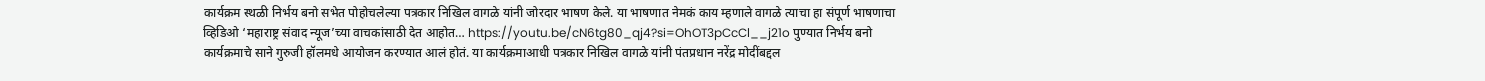कार्यक्रम स्थळी निर्भय बनो सभेत पोहोचलेल्या पत्रकार निखिल वागळे यांनी जोरदार भाषण केले. या भाषणात नेमकं काय म्हणाले वागळे त्याचा हा संपूर्ण भाषणाचा व्हिडिओ ‘महाराष्ट्र संवाद न्यूज’च्या वाचकांसाठी देत आहोत… https://youtu.be/cN6tg80_qj4?si=OhOT3pCcCl__j21o पुण्यात निर्भय बनो कार्यक्रमाचे साने गुरुजी हॉलमधे आयोजन करण्यात आलं होतं. या कार्यक्रमाआधी पत्रकार निखिल वागळे यांनी पंतप्रधान नरेंद्र मोदींबद्दल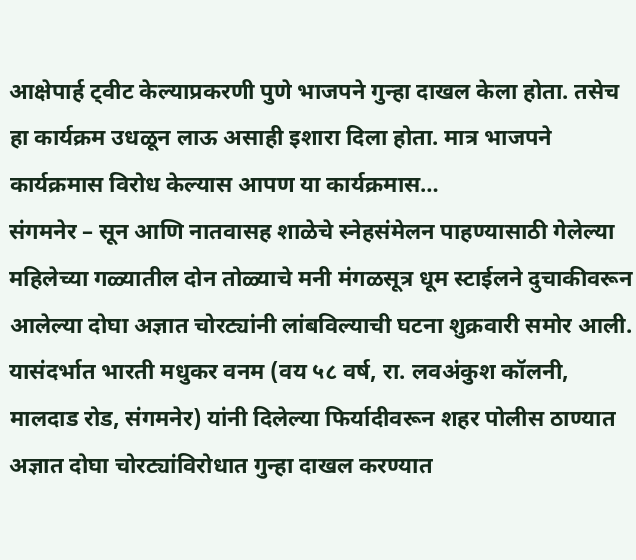आक्षेपार्ह ट्वीट केल्याप्रकरणी पुणे भाजपने गुन्हा दाखल केला होता. तसेच हा कार्यक्रम उधळून लाऊ असाही इशारा दिला होता. मात्र भाजपने कार्यक्रमास विरोध केल्यास आपण या कार्यक्रमास…
संगमनेर – सून आणि नातवासह शाळेचे स्नेहसंमेलन पाहण्यासाठी गेलेल्या महिलेच्या गळ्यातील दोन तोळ्याचे मनी मंगळसूत्र धूम स्टाईलने दुचाकीवरून आलेल्या दोघा अज्ञात चोरट्यांनी लांबविल्याची घटना शुक्रवारी समोर आली. यासंदर्भात भारती मधुकर वनम (वय ५८ वर्ष, रा. लवअंकुश कॉलनी, मालदाड रोड, संगमनेर) यांनी दिलेल्या फिर्यादीवरून शहर पोलीस ठाण्यात अज्ञात दोघा चोरट्यांविरोधात गुन्हा दाखल करण्यात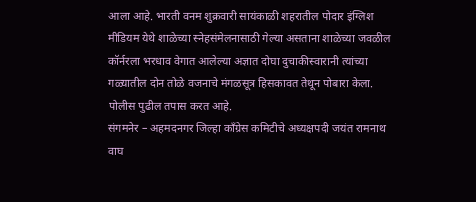आला आहे. भारती वनम शुक्रवारी सायंकाळी शहरातील पोदार इंग्लिश मीडियम येथे शाळेच्या स्नेहसंमेलनासाठी गेल्या असताना शाळेच्या जवळील कॉर्नरला भरधाव वेगात आलेल्या अज्ञात दोघा दुचाकीस्वारानी त्यांच्या गळ्यातील दोन तोळे वजनाचे मंगळसूत्र हिसकावत तेथून पोबारा केला. पोलीस पुढील तपास करत आहे.
संगमनेर – अहमदनगर जिल्हा काँग्रेस कमिटीचे अध्यक्षपदी जयंत रामनाथ वाघ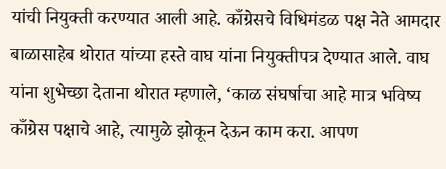यांची नियुक्ती करण्यात आली आहे. काँग्रेसचे विधिमंडळ पक्ष नेते आमदार बाळासाहेब थोरात यांच्या हस्ते वाघ यांना नियुक्तीपत्र देण्यात आले. वाघ यांना शुभेच्छा देताना थोरात म्हणाले, ‘काळ संघर्षाचा आहे मात्र भविष्य काँग्रेस पक्षाचे आहे, त्यामुळे झोकून देऊन काम करा. आपण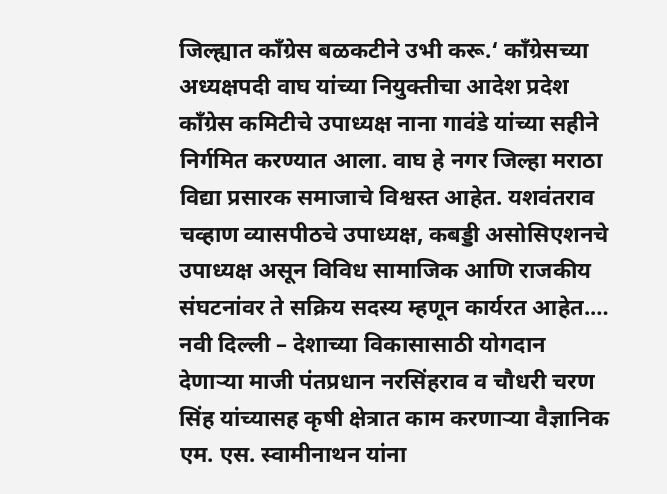जिल्ह्यात काँग्रेस बळकटीने उभी करू.‘ काँग्रेसच्या अध्यक्षपदी वाघ यांच्या नियुक्तीचा आदेश प्रदेश काँग्रेस कमिटीचे उपाध्यक्ष नाना गावंडे यांच्या सहीने निर्गमित करण्यात आला. वाघ हे नगर जिल्हा मराठा विद्या प्रसारक समाजाचे विश्वस्त आहेत. यशवंतराव चव्हाण व्यासपीठचे उपाध्यक्ष, कबड्डी असोसिएशनचे उपाध्यक्ष असून विविध सामाजिक आणि राजकीय संघटनांवर ते सक्रिय सदस्य म्हणून कार्यरत आहेत.…
नवी दिल्ली – देशाच्या विकासासाठी योगदान देणाऱ्या माजी पंतप्रधान नरसिंहराव व चौधरी चरण सिंह यांच्यासह कृषी क्षेत्रात काम करणाऱ्या वैज्ञानिक एम. एस. स्वामीनाथन यांना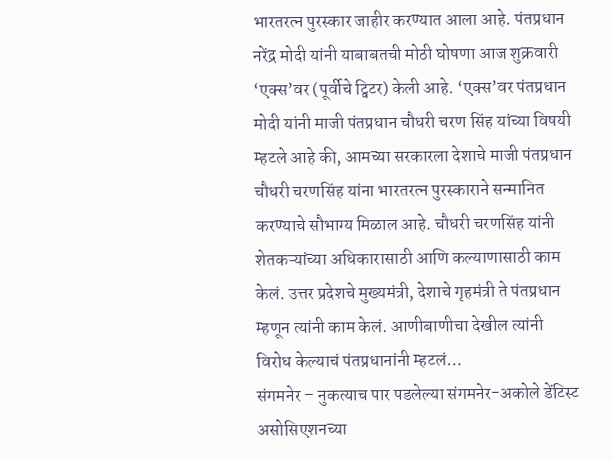भारतरत्न पुरस्कार जाहीर करण्यात आला आहे. पंतप्रधान नरेंद्र मोदी यांनी याबाबतची मोठी घोषणा आज शुक्रवारी ‘एक्स’वर (पूर्वीचे ट्विटर) केली आहे. ‘एक्स’वर पंतप्रधान मोदी यांनी माजी पंतप्रधान चौधरी चरण सिंह यांच्या विषयी म्हटले आहे की, आमच्या सरकारला देशाचे माजी पंतप्रधान चौधरी चरणसिंह यांना भारतरत्न पुरस्काराने सन्मानित करण्याचे सौभाग्य मिळाल आहे. चौधरी चरणसिंह यांनी शेतकऱ्यांच्या अधिकारासाठी आणि कल्याणासाठी काम केलं. उत्तर प्रदेशचे मुख्यमंत्री, देशाचे गृहमंत्री ते पंतप्रधान म्हणून त्यांनी काम केलं. आणीबाणीचा देखील त्यांनी विरोध केल्याचं पंतप्रधानांनी म्हटलं…
संगमनेर – नुकत्याच पार पडलेल्या संगमनेर-अकोले डेंटिस्ट असोसिएशनच्या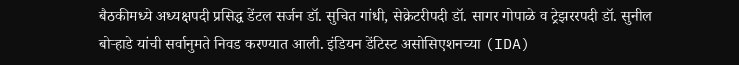बैठकीमध्ये अध्यक्षपदी प्रसिद्ध डेंटल सर्जन डॉ. सुचित गांधी, सेक्रेटरीपदी डॉ. सागर गोपाळे व ट्रेझररपदी डॉ. सुनील बोऱ्हाडे यांची सर्वानुमते निवड करण्यात आली. इंडियन डेंटिस्ट असोसिएशनच्या (IDA)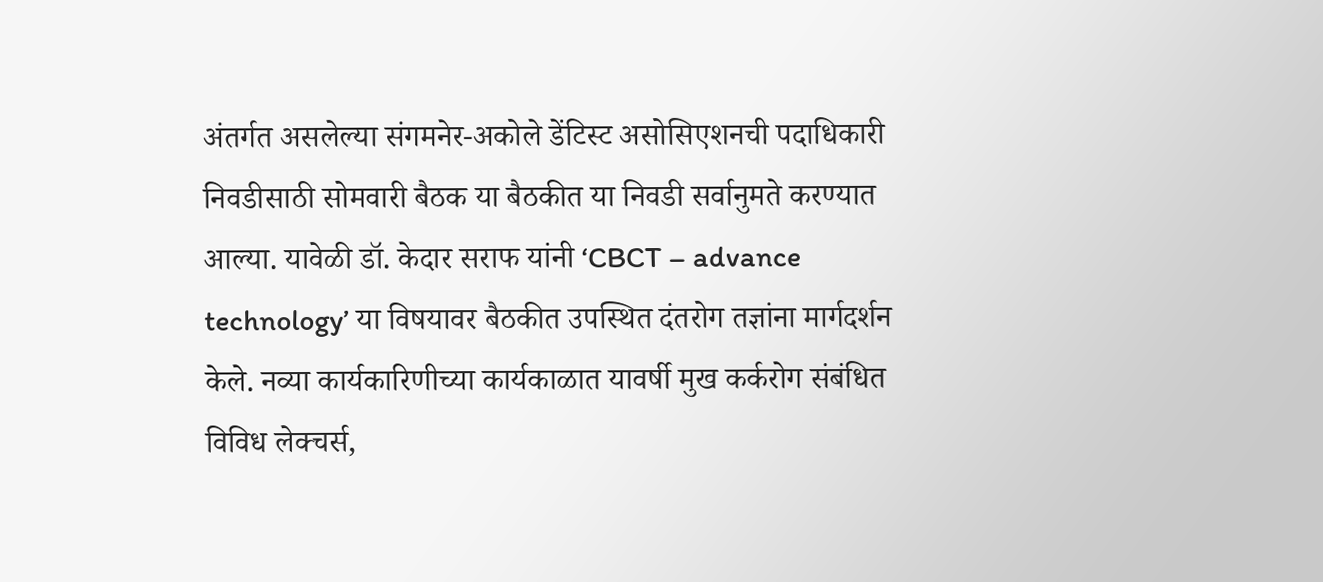अंतर्गत असलेल्या संगमनेर-अकोले डेंटिस्ट असोसिएशनची पदाधिकारी निवडीसाठी सोमवारी बैठक या बैठकीत या निवडी सर्वानुमते करण्यात आल्या. यावेळी डॉ. केदार सराफ यांनी ‘CBCT – advance technology’ या विषयावर बैठकीत उपस्थित दंतरोग तज्ञांना मार्गदर्शन केले. नव्या कार्यकारिणीच्या कार्यकाळात यावर्षी मुख कर्करोग संबंधित विविध लेक्चर्स,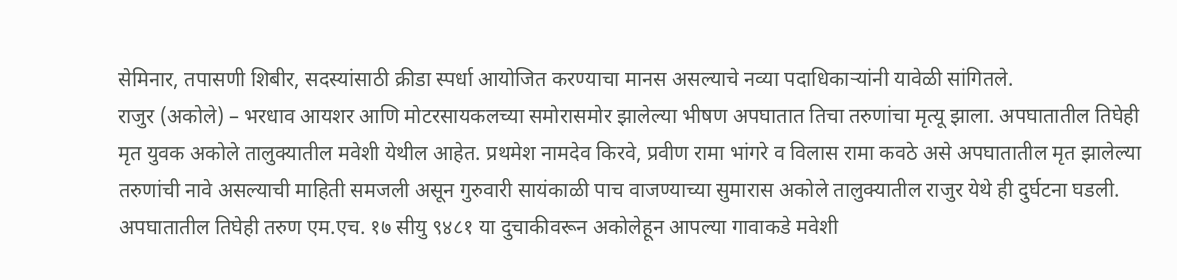सेमिनार, तपासणी शिबीर, सदस्यांसाठी क्रीडा स्पर्धा आयोजित करण्याचा मानस असल्याचे नव्या पदाधिकाऱ्यांनी यावेळी सांगितले.
राजुर (अकोले) – भरधाव आयशर आणि मोटरसायकलच्या समोरासमोर झालेल्या भीषण अपघातात तिचा तरुणांचा मृत्यू झाला. अपघातातील तिघेही मृत युवक अकोले तालुक्यातील मवेशी येथील आहेत. प्रथमेश नामदेव किरवे, प्रवीण रामा भांगरे व विलास रामा कवठे असे अपघातातील मृत झालेल्या तरुणांची नावे असल्याची माहिती समजली असून गुरुवारी सायंकाळी पाच वाजण्याच्या सुमारास अकोले तालुक्यातील राजुर येथे ही दुर्घटना घडली. अपघातातील तिघेही तरुण एम.एच. १७ सीयु ९४८१ या दुचाकीवरून अकोलेहून आपल्या गावाकडे मवेशी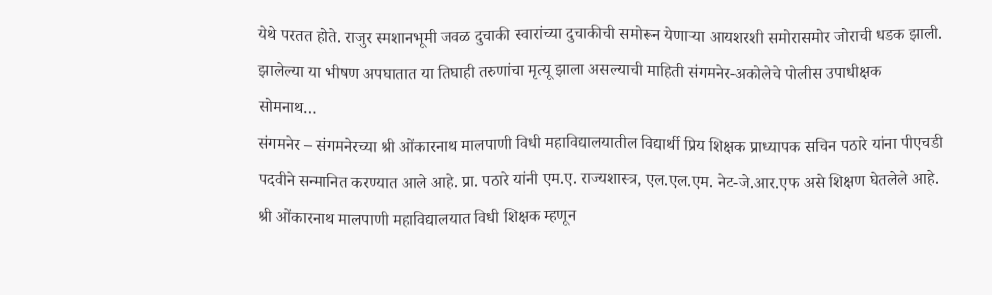येथे परतत होते. राजुर स्मशानभूमी जवळ दुचाकी स्वारांच्या दुचाकीची समोरून येणाऱ्या आयशरशी समोरासमोर जोराची धडक झाली. झालेल्या या भीषण अपघातात या तिघाही तरुणांचा मृत्यू झाला असल्याची माहिती संगमनेर-अकोलेचे पोलीस उपाधीक्षक सोमनाथ…
संगमनेर – संगमनेरच्या श्री ओंकारनाथ मालपाणी विधी महाविद्यालयातील विद्यार्थी प्रिय शिक्षक प्राध्यापक सचिन पठारे यांना पीएचडी पदवीने सन्मानित करण्यात आले आहे. प्रा. पठारे यांनी एम.ए. राज्यशास्त्र, एल.एल.एम. नेट-जे.आर.एफ असे शिक्षण घेतलेले आहे. श्री ओंकारनाथ मालपाणी महाविद्यालयात विधी शिक्षक म्हणून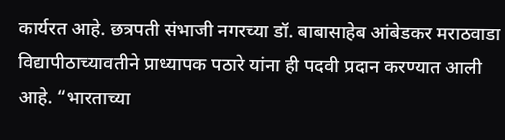कार्यरत आहे. छत्रपती संभाजी नगरच्या डॉ. बाबासाहेब आंबेडकर मराठवाडा विद्यापीठाच्यावतीने प्राध्यापक पठारे यांना ही पदवी प्रदान करण्यात आली आहे. “भारताच्या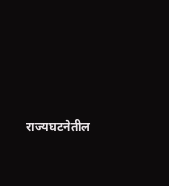राज्यघटनेतील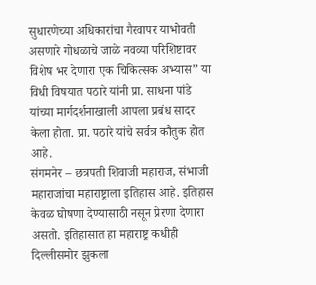सुधारणेच्या अधिकारांचा गैरवापर याभोवती असणारे गोधळाचे जाळे नवव्या परिशिष्टावर विशेष भर देणारा एक चिकित्सक अभ्यास” या विधी विषयात पठारे यांनी प्रा. साधना पांडे यांच्या मार्गदर्शनाखाली आपला प्रबंध सादर केला होता. प्रा. पठारे यांचे सर्वत्र कौतुक होत आहे.
संगमनेर – छत्रपती शिवाजी महाराज, संभाजी महाराजांचा महाराष्ट्राला इतिहास आहे. इतिहास केवळ घोषणा देण्यासाठी नसून प्रेरणा देणारा असतो. इतिहासात हा महाराष्ट्र कधीही दिल्लीसमोर झुकला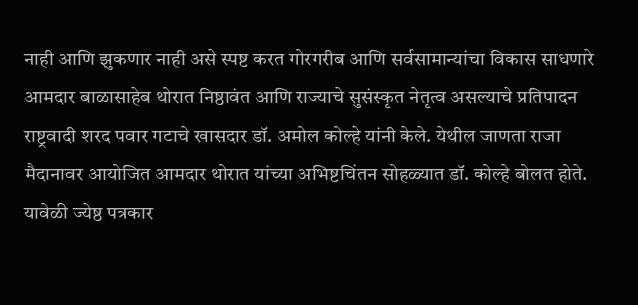नाही आणि झुकणार नाही असे स्पष्ट करत गोरगरीब आणि सर्वसामान्यांचा विकास साधणारे आमदार बाळासाहेब थोरात निष्ठावंत आणि राज्याचे सुसंस्कृत नेतृत्व असल्याचे प्रतिपादन राष्ट्रवादी शरद पवार गटाचे खासदार डॉ. अमोल कोल्हे यांनी केले. येथील जाणता राजा मैदानावर आयोजित आमदार थोरात यांच्या अभिष्टचिंतन सोहळ्यात डॉ. कोल्हे बोलत होते. यावेळी ज्येष्ठ पत्रकार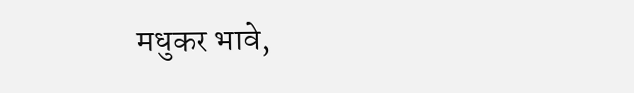मधुकर भावे,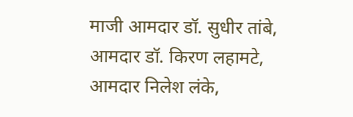माजी आमदार डॉ. सुधीर तांबे, आमदार डॉ. किरण लहामटे, आमदार निलेश लंके,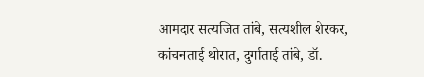आमदार सत्यजित तांबे, सत्यशील शेरकर, कांचनताई थोरात, दुर्गाताई तांबे, डॉ.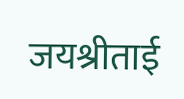जयश्रीताई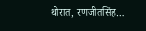थोरात, रणजीतसिंह…